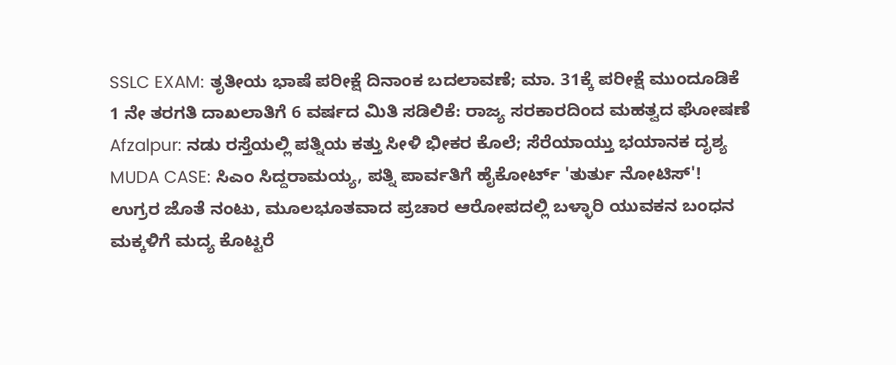SSLC EXAM: ತೃತೀಯ ಭಾಷೆ ಪರೀಕ್ಷೆ ದಿನಾಂಕ ಬದಲಾವಣೆ; ಮಾ. 31ಕ್ಕೆ ಪರೀಕ್ಷೆ ಮುಂದೂಡಿಕೆ
1 ನೇ ತರಗತಿ ದಾಖಲಾತಿಗೆ 6 ವರ್ಷದ ಮಿತಿ ಸಡಿಲಿಕೆ: ರಾಜ್ಯ ಸರಕಾರದಿಂದ ಮಹತ್ವದ ಘೋಷಣೆ
Afzalpur: ನಡು ರಸ್ತೆಯಲ್ಲಿ ಪತ್ನಿಯ ಕತ್ತು ಸೀಳಿ ಭೀಕರ ಕೊಲೆ; ಸೆರೆಯಾಯ್ತು ಭಯಾನಕ ದೃಶ್ಯ
MUDA CASE: ಸಿಎಂ ಸಿದ್ದರಾಮಯ್ಯ, ಪತ್ನಿ ಪಾರ್ವತಿಗೆ ಹೈಕೋರ್ಟ್ 'ತುರ್ತು ನೋಟಿಸ್'!
ಉಗ್ರರ ಜೊತೆ ನಂಟು, ಮೂಲಭೂತವಾದ ಪ್ರಚಾರ ಆರೋಪದಲ್ಲಿ ಬಳ್ಳಾರಿ ಯುವಕನ ಬಂಧನ
ಮಕ್ಕಳಿಗೆ ಮದ್ಯ ಕೊಟ್ಟರೆ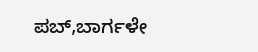ಪಬ್,ಬಾರ್ಗಳೇ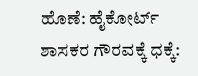ಹೊಣೆ: ಹೈಕೋರ್ಟ್
ಶಾಸಕರ ಗೌರವಕ್ಕೆ ಧಕ್ಕೆ: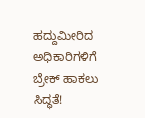ಹದ್ದುಮೀರಿದ ಅಧಿಕಾರಿಗಳಿಗೆ ಬ್ರೇಕ್ ಹಾಕಲು ಸಿದ್ಧತೆ!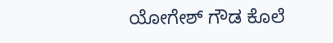ಯೋಗೇಶ್ ಗೌಡ ಕೊಲೆ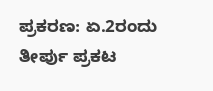ಪ್ರಕರಣ: ಏ.2ರಂದು ತೀರ್ಪು ಪ್ರಕಟ